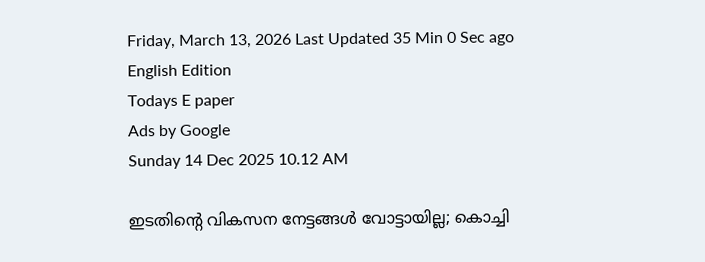Friday, March 13, 2026 Last Updated 35 Min 0 Sec ago English Edition
Todays E paper
Ads by Google
Sunday 14 Dec 2025 10.12 AM

ഇടതിന്റെ വികസന നേട്ടങ്ങള്‍ വോട്ടായില്ല; കൊച്ചി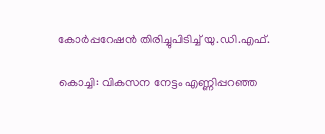കോര്‍പ്പറേഷന്‍ തിരിച്ചുപിടിച്ച്‌ യു.ഡി.എഫ്‌.

കൊച്ചി: വികസന നേട്ടം എണ്ണിപ്പറഞ്ഞ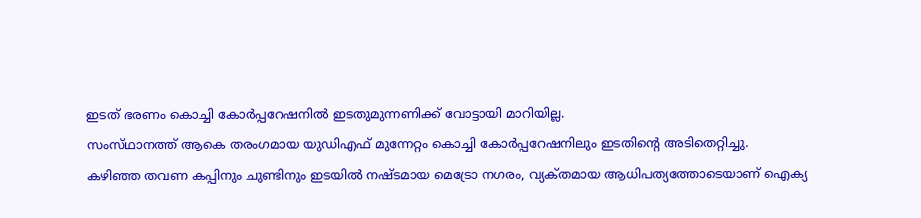ഇടത്‌ ഭരണം കൊച്ചി കോര്‍പ്പറേഷനില്‍ ഇടതുമുന്നണിക്ക്‌ വോട്ടായി മാറിയില്ല.
സംസ്‌ഥാനത്ത്‌ ആകെ തരംഗമായ യുഡിഎഫ്‌ മുന്നേറ്റം കൊച്ചി കോര്‍പ്പറേഷനിലും ഇടതിന്റെ അടിതെറ്റിച്ചു.
കഴിഞ്ഞ തവണ കപ്പിനും ചുണ്ടിനും ഇടയില്‍ നഷ്‌ടമായ മെട്രോ നഗരം, വ്യക്‌തമായ ആധിപത്യത്തോടെയാണ്‌ ഐക്യ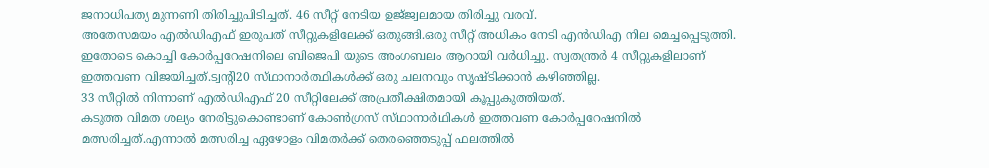ജനാധിപത്യ മുന്നണി തിരിച്ചുപിടിച്ചത്‌. 46 സീറ്റ്‌ നേടിയ ഉജ്‌ജ്വലമായ തിരിച്ചു വരവ്‌.
അതേസമയം എല്‍ഡിഎഫ്‌ ഇരുപത്‌ സീറ്റുകളിലേക്ക്‌ ഒതുങ്ങി.ഒരു സീറ്റ്‌ അധികം നേടി എന്‍ഡിഎ നില മെച്ചപ്പെടുത്തി. ഇതോടെ കൊച്ചി കോര്‍പ്പറേഷനിലെ ബിജെപി യുടെ അംഗബലം ആറായി വര്‍ധിച്ചു. സ്വതന്ത്രര്‍ 4 സീറ്റുകളിലാണ്‌ ഇത്തവണ വിജയിച്ചത്‌.ട്വന്റി20 സ്‌ഥാനാര്‍ത്ഥികള്‍ക്ക്‌ ഒരു ചലനവും സൃഷ്‌ടിക്കാന്‍ കഴിഞ്ഞില്ല.
33 സീറ്റില്‍ നിന്നാണ്‌ എല്‍ഡിഎഫ്‌ 20 സീറ്റിലേക്ക്‌ അപ്രതീക്ഷിതമായി കൂപ്പുകുത്തിയത്‌.
കടുത്ത വിമത ശല്യം നേരിട്ടുകൊണ്ടാണ്‌ കോണ്‍ഗ്രസ്‌ സ്‌ഥാനാര്‍ഥികള്‍ ഇത്തവണ കോര്‍പ്പറേഷനില്‍ മത്സരിച്ചത്‌.എന്നാല്‍ മത്സരിച്ച ഏഴോളം വിമതര്‍ക്ക്‌ തെരഞ്ഞെടുപ്പ്‌ ഫലത്തില്‍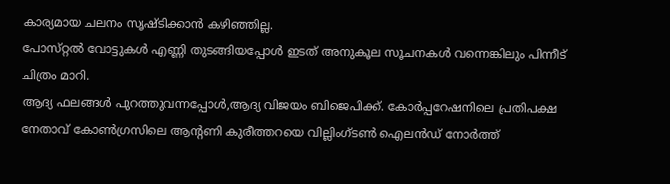കാര്യമായ ചലനം സൃഷ്‌ടിക്കാന്‍ കഴിഞ്ഞില്ല.
പോസ്‌റ്റല്‍ വോട്ടുകള്‍ എണ്ണി തുടങ്ങിയപ്പോള്‍ ഇടത്‌ അനുകൂല സൂചനകള്‍ വന്നെങ്കിലും പിന്നീട്‌ ചിത്രം മാറി.
ആദ്യ ഫലങ്ങള്‍ പുറത്തുവന്നപ്പോള്‍,ആദ്യ വിജയം ബിജെപിക്ക്‌. കോര്‍പ്പറേഷനിലെ പ്രതിപക്ഷ നേതാവ്‌ കോണ്‍ഗ്രസിലെ ആന്റണി കുരീത്തറയെ വില്ലിംഗ്‌ടണ്‍ ഐലന്‍ഡ്‌ നോര്‍ത്ത്‌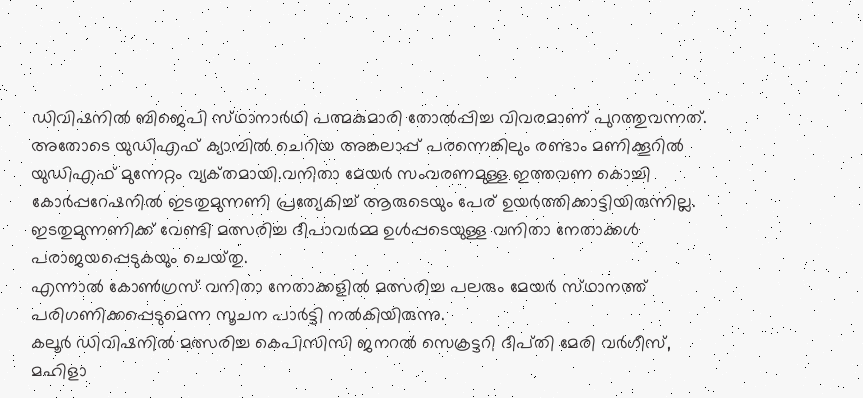ഡിവിഷനില്‍ ബിജെപി സ്‌ഥാനാര്‍ഥി പത്മകുമാരി തോല്‍പ്പിച്ച വിവരമാണ്‌ പുറത്തുവന്നത്‌.
അതോടെ യുഡിഎഫ്‌ ക്യാമ്പില്‍ ചെറിയ അങ്കലാപ്പ്‌ പരന്നെങ്കിലും രണ്ടാം മണിക്കൂറില്‍ യുഡിഎഫ്‌ മുന്നേറ്റം വ്യക്‌തമായി.വനിതാ മേയര്‍ സംവരണമുള്ള ഇത്തവണ കൊച്ചി കോര്‍പ്പറേഷനില്‍ ഇടതുമുന്നണി പ്രത്യേകിച്ച്‌ ആരുടെയും പേര്‌ ഉയര്‍ത്തിക്കാട്ടിയിരുന്നില്ല. ഇടതുമുന്നണിക്ക്‌ വേണ്ടി മത്സരിച്ച ദീപാവര്‍മ്മ ഉള്‍പ്പടെയുള്ള വനിതാ നേതാക്കള്‍ പരാജയപ്പെടുകയും ചെയ്‌തു.
എന്നാല്‍ കോണ്‍ഗ്രസ്‌ വനിതാ നേതാക്കളില്‍ മത്സരിച്ച പലരും മേയര്‍ സ്‌ഥാനത്ത്‌ പരിഗണിക്കപ്പെടുമെന്ന സൂചന പാര്‍ട്ടി നല്‍കിയിരുന്നു.
കലൂര്‍ ഡിവിഷനില്‍ മത്സരിച്ച കെപിസിസി ജനറല്‍ സെക്രട്ടറി ദീപ്‌തി മേരി വര്‍ഗീസ്‌, മഹിളാ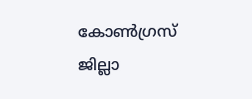കോണ്‍ഗ്രസ്‌ ജില്ലാ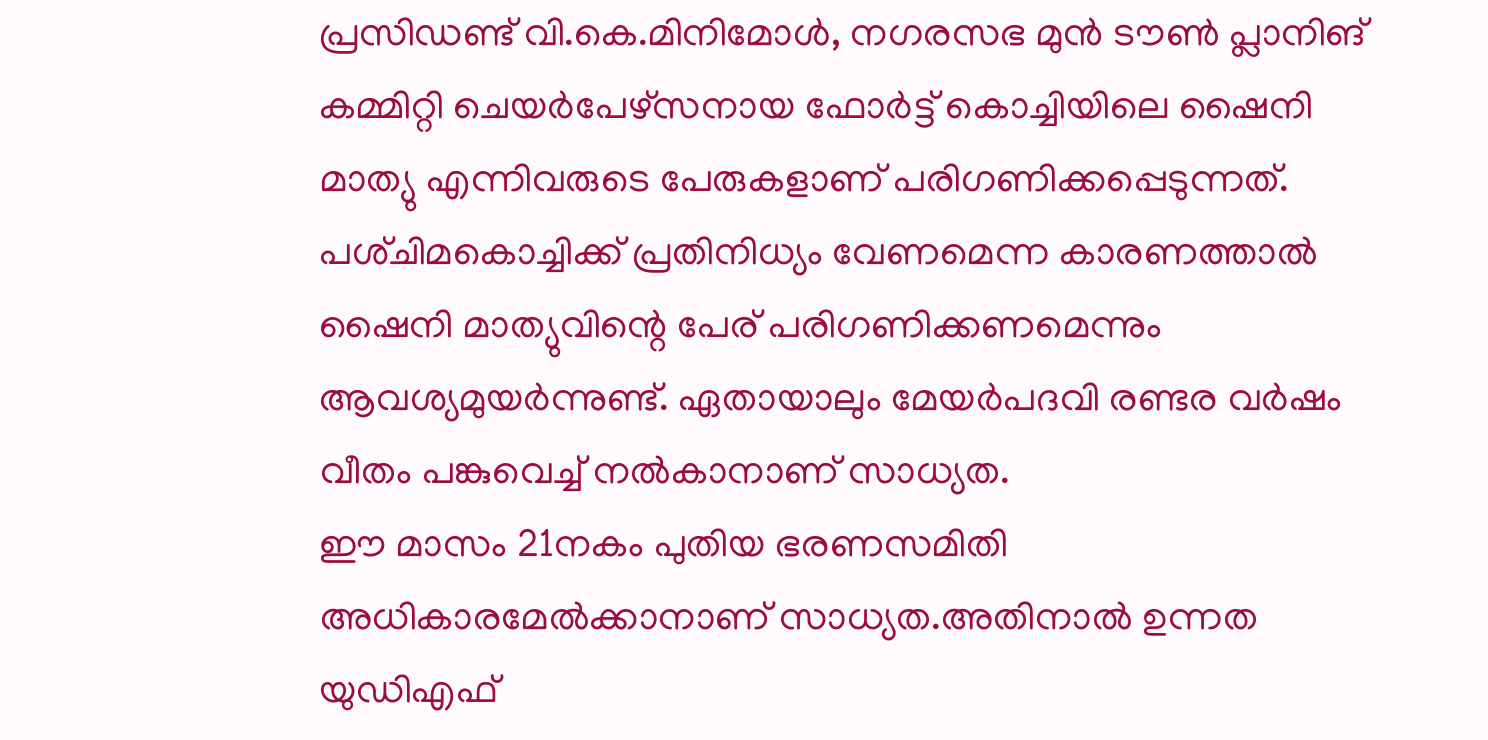പ്രസിഡണ്ട്‌ വി.കെ.മിനിമോള്‍, നഗരസഭ മുന്‍ ടൗണ്‍ പ്ലാനിങ്‌ കമ്മിറ്റി ചെയര്‍പേഴ്‌സനായ ഫോര്‍ട്ട്‌ കൊച്ചിയിലെ ഷൈനി മാത്യു എന്നിവരുടെ പേരുകളാണ്‌ പരിഗണിക്കപ്പെടുന്നത്‌. പശ്‌ചിമകൊച്ചിക്ക്‌ പ്രതിനിധ്യം വേണമെന്ന കാരണത്താല്‍ ഷൈനി മാത്യുവിന്റെ പേര്‌ പരിഗണിക്കണമെന്നും ആവശ്യമുയര്‍ന്നുണ്ട്‌. ഏതായാലും മേയര്‍പദവി രണ്ടര വര്‍ഷം വീതം പങ്കുവെച്ച്‌ നല്‍കാനാണ്‌ സാധ്യത.
ഈ മാസം 21നകം പുതിയ ഭരണസമിതി അധികാരമേല്‍ക്കാനാണ്‌ സാധ്യത.അതിനാല്‍ ഉന്നത യുഡിഎഫ്‌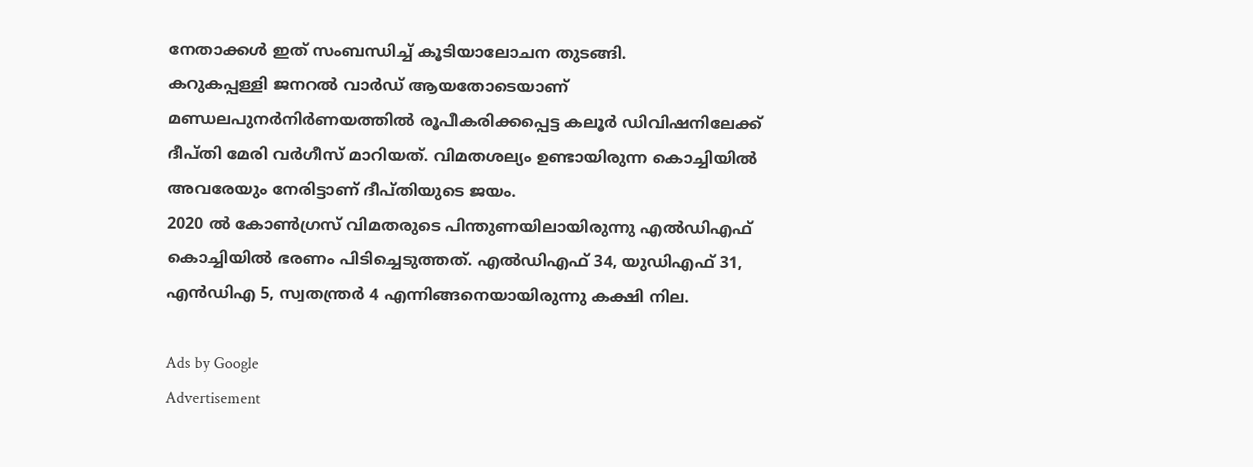നേതാക്കള്‍ ഇത്‌ സംബന്ധിച്ച്‌ കൂടിയാലോചന തുടങ്ങി.
കറുകപ്പള്ളി ജനറല്‍ വാര്‍ഡ്‌ ആയതോടെയാണ്‌ മണ്ഡലപുനര്‍നിര്‍ണയത്തില്‍ രൂപീകരിക്കപ്പെട്ട കലൂര്‍ ഡിവിഷനിലേക്ക്‌ ദീപ്‌തി മേരി വര്‍ഗീസ്‌ മാറിയത്‌. വിമതശല്യം ഉണ്ടായിരുന്ന കൊച്ചിയില്‍ അവരേയും നേരിട്ടാണ്‌ ദീപ്‌തിയുടെ ജയം.
2020 ല്‍ കോണ്‍ഗ്രസ്‌ വിമതരുടെ പിന്തുണയിലായിരുന്നു എല്‍ഡിഎഫ്‌ കൊച്ചിയില്‍ ഭരണം പിടിച്ചെടുത്തത്‌. എല്‍ഡിഎഫ്‌ 34, യുഡിഎഫ്‌ 31, എന്‍ഡിഎ 5, സ്വതന്ത്രര്‍ 4 എന്നിങ്ങനെയായിരുന്നു കക്ഷി നില.

Ads by Google
Advertisement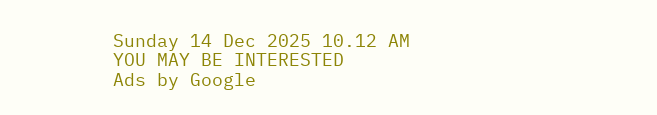Sunday 14 Dec 2025 10.12 AM
YOU MAY BE INTERESTED
Ads by Google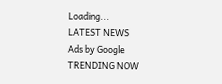Loading...
LATEST NEWS
Ads by Google
TRENDING NOW